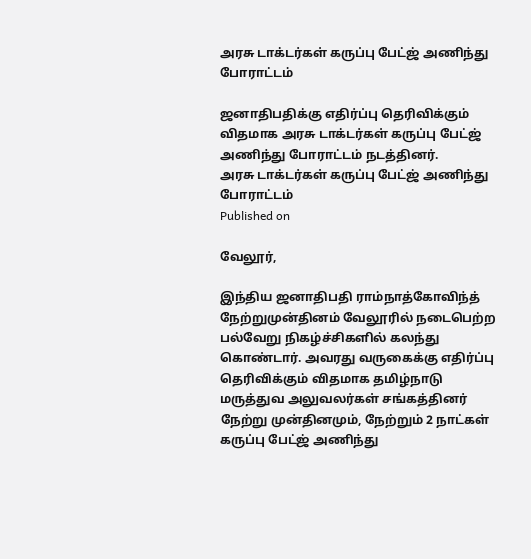அரசு டாக்டர்கள் கருப்பு பேட்ஜ் அணிந்து போராட்டம்

ஜனாதிபதிக்கு எதிர்ப்பு தெரிவிக்கும் விதமாக அரசு டாக்டர்கள் கருப்பு பேட்ஜ் அணிந்து போராட்டம் நடத்தினர்.
அரசு டாக்டர்கள் கருப்பு பேட்ஜ் அணிந்து போராட்டம்
Published on

வேலூர்,

இந்திய ஜனாதிபதி ராம்நாத்கோவிந்த் நேற்றுமுன்தினம் வேலூரில் நடைபெற்ற பல்வேறு நிகழ்ச்சிகளில் கலந்து கொண்டார். அவரது வருகைக்கு எதிர்ப்பு தெரிவிக்கும் விதமாக தமிழ்நாடு மருத்துவ அலுவலர்கள் சங்கத்தினர் நேற்று முன்தினமும், நேற்றும் 2 நாட்கள் கருப்பு பேட்ஜ் அணிந்து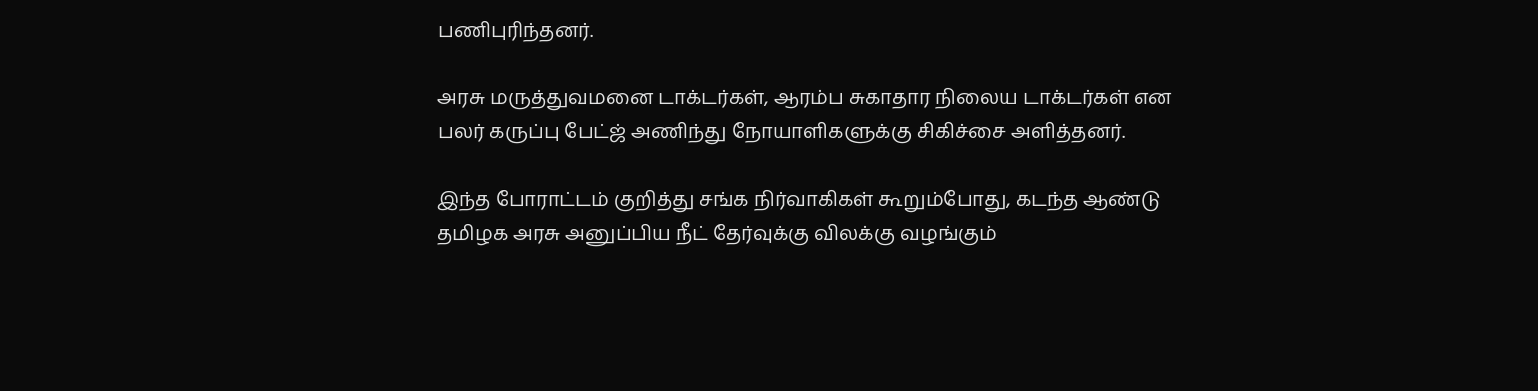பணிபுரிந்தனர்.

அரசு மருத்துவமனை டாக்டர்கள், ஆரம்ப சுகாதார நிலைய டாக்டர்கள் என பலர் கருப்பு பேட்ஜ் அணிந்து நோயாளிகளுக்கு சிகிச்சை அளித்தனர்.

இந்த போராட்டம் குறித்து சங்க நிர்வாகிகள் கூறும்போது, கடந்த ஆண்டு தமிழக அரசு அனுப்பிய நீட் தேர்வுக்கு விலக்கு வழங்கும்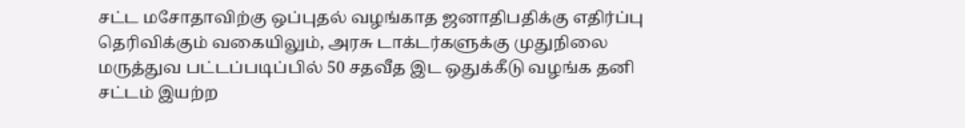சட்ட மசோதாவிற்கு ஒப்புதல் வழங்காத ஜனாதிபதிக்கு எதிர்ப்பு தெரிவிக்கும் வகையிலும், அரசு டாக்டர்களுக்கு முதுநிலை மருத்துவ பட்டப்படிப்பில் 50 சதவீத இட ஒதுக்கீடு வழங்க தனி சட்டம் இயற்ற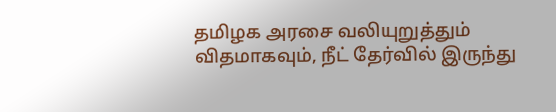தமிழக அரசை வலியுறுத்தும் விதமாகவும், நீட் தேர்வில் இருந்து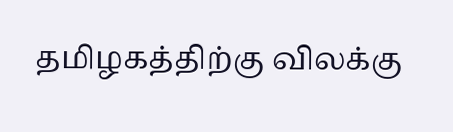தமிழகத்திற்கு விலக்கு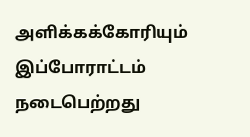அளிக்கக்கோரியும் இப்போராட்டம் நடைபெற்றது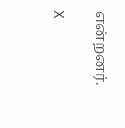என்றனர்.

X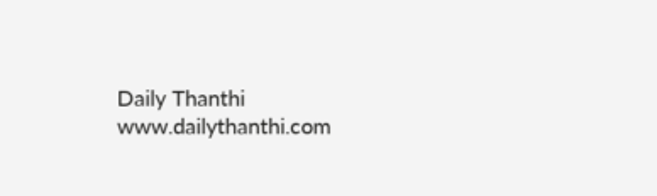Daily Thanthi
www.dailythanthi.com